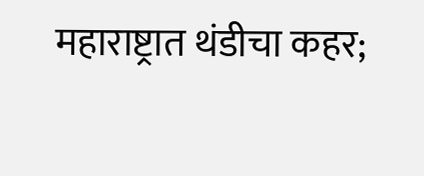महाराष्ट्रात थंडीचा कहर;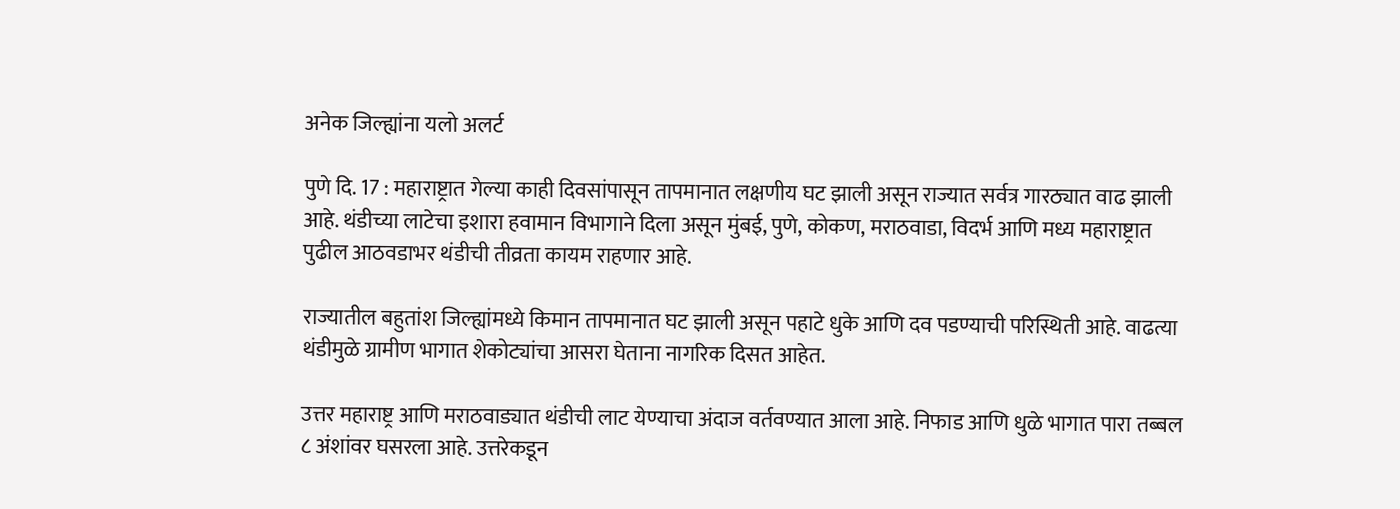अनेक जिल्ह्यांना यलो अलर्ट

पुणे दि. 17 : महाराष्ट्रात गेल्या काही दिवसांपासून तापमानात लक्षणीय घट झाली असून राज्यात सर्वत्र गारठ्यात वाढ झाली आहे. थंडीच्या लाटेचा इशारा हवामान विभागाने दिला असून मुंबई, पुणे, कोकण, मराठवाडा, विदर्भ आणि मध्य महाराष्ट्रात पुढील आठवडाभर थंडीची तीव्रता कायम राहणार आहे.

राज्यातील बहुतांश जिल्ह्यांमध्ये किमान तापमानात घट झाली असून पहाटे धुके आणि दव पडण्याची परिस्थिती आहे. वाढत्या थंडीमुळे ग्रामीण भागात शेकोट्यांचा आसरा घेताना नागरिक दिसत आहेत.

उत्तर महाराष्ट्र आणि मराठवाड्यात थंडीची लाट येण्याचा अंदाज वर्तवण्यात आला आहे. निफाड आणि धुळे भागात पारा तब्बल ८ अंशांवर घसरला आहे. उत्तरेकडून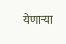येणाऱ्या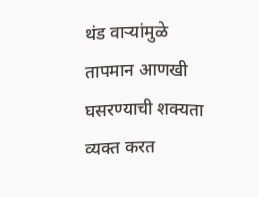थंड वाऱ्यांमुळे तापमान आणखी घसरण्याची शक्यता व्यक्त करत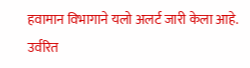हवामान विभागाने यलो अलर्ट जारी केला आहे. उर्वरित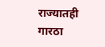राज्यातही गारठा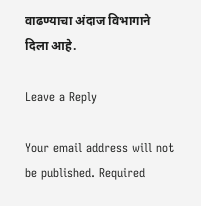वाढण्याचा अंदाज विभागाने दिला आहे.

Leave a Reply

Your email address will not be published. Required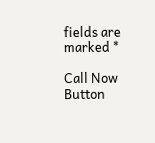fields are marked *

Call Now Button